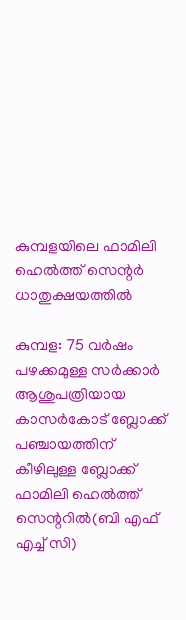കുമ്പളയിലെ ഫാമിലി ഹെല്‍ത്ത് സെന്റര്‍ ധാതുക്ഷയത്തില്‍

കുമ്പള: 75 വര്‍ഷം പഴക്കമുള്ള സര്‍ക്കാര്‍ ആശുപത്രിയായ കാസര്‍കോട് ബ്ലോക്ക് പഞ്ചായത്തിന് കീഴിലുള്ള ബ്ലോക്ക് ഫാമിലി ഹെല്‍ത്ത് സെന്ററില്‍(ബി എഫ് എച്ച് സി)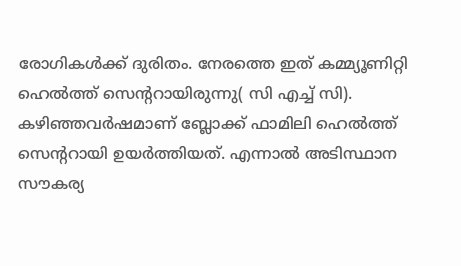രോഗികള്‍ക്ക് ദുരിതം. നേരത്തെ ഇത് കമ്മ്യൂണിറ്റി ഹെല്‍ത്ത് സെന്ററായിരുന്നു( സി എച്ച് സി). കഴിഞ്ഞവര്‍ഷമാണ് ബ്ലോക്ക് ഫാമിലി ഹെല്‍ത്ത് സെന്ററായി ഉയര്‍ത്തിയത്. എന്നാല്‍ അടിസ്ഥാന സൗകര്യ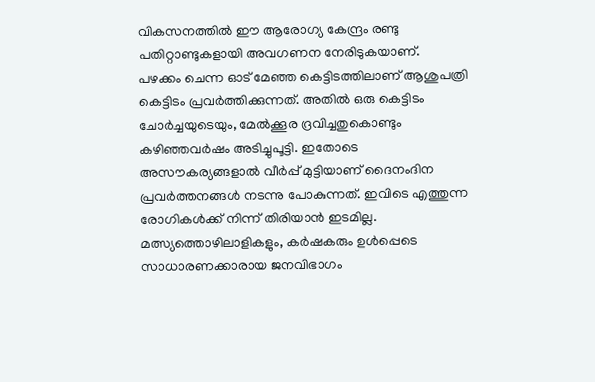വികസനത്തില്‍ ഈ ആരോഗ്യ കേന്ദ്രം രണ്ടു പതിറ്റാണ്ടുകളായി അവഗണന നേരിടുകയാണ്.
പഴക്കം ചെന്ന ഓട് മേഞ്ഞ കെട്ടിടത്തിലാണ് ആശുപത്രി കെട്ടിടം പ്രവര്‍ത്തിക്കുന്നത്. അതില്‍ ഒരു കെട്ടിടം ചോര്‍ച്ചയുടെയും, മേല്‍ക്കൂര ദ്രവിച്ചതുകൊണ്ടും കഴിഞ്ഞവര്‍ഷം അടിച്ചുപൂട്ടി. ഇതോടെ അസൗകര്യങ്ങളാല്‍ വീര്‍പ്പ് മുട്ടിയാണ് ദൈനംദിന പ്രവര്‍ത്തനങ്ങള്‍ നടന്നു പോകുന്നത്. ഇവിടെ എത്തുന്ന രോഗികള്‍ക്ക് നിന്ന് തിരിയാന്‍ ഇടമില്ല. മത്സ്യത്തൊഴിലാളികളും, കര്‍ഷകരും ഉള്‍പ്പെടെ സാധാരണക്കാരായ ജനവിഭാഗം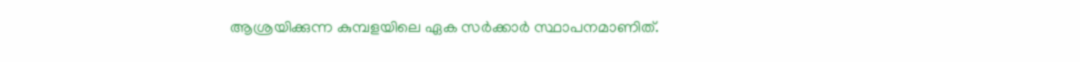ആശ്രയിക്കുന്ന കുമ്പളയിലെ ഏക സര്‍ക്കാര്‍ സ്ഥാപനമാണിത്.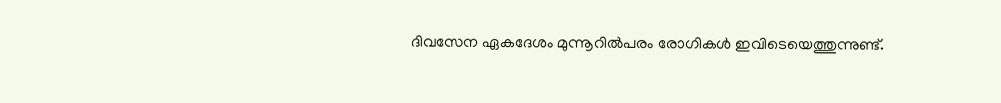ദിവസേന ഏകദേശം മുന്നൂറില്‍പരം രോഗികള്‍ ഇവിടെയെത്തുന്നുണ്ട്.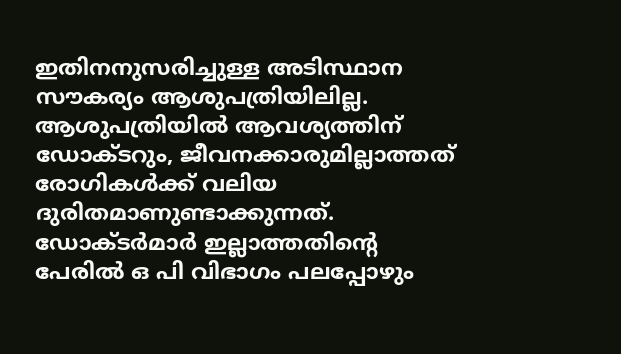ഇതിനനുസരിച്ചുള്ള അടിസ്ഥാന സൗകര്യം ആശുപത്രിയിലില്ല.
ആശുപത്രിയില്‍ ആവശ്യത്തിന് ഡോക്ടറും, ജീവനക്കാരുമില്ലാത്തത് രോഗികള്‍ക്ക് വലിയ ദുരിതമാണുണ്ടാക്കുന്നത്. ഡോക്ടര്‍മാര്‍ ഇല്ലാത്തതിന്റെ പേരില്‍ ഒ പി വിഭാഗം പലപ്പോഴും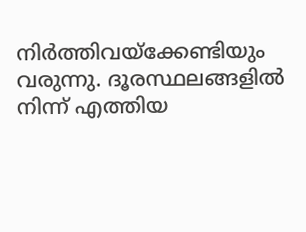നിര്‍ത്തിവയ്‌ക്കേണ്ടിയും വരുന്നു. ദൂരസ്ഥലങ്ങളില്‍ നിന്ന് എത്തിയ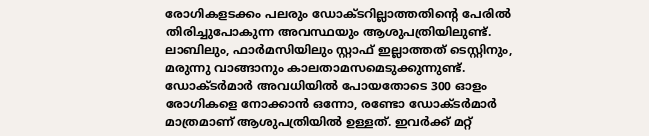രോഗികളടക്കം പലരും ഡോക്ടറില്ലാത്തതിന്റെ പേരില്‍ തിരിച്ചുപോകുന്ന അവസ്ഥയും ആശുപത്രിയിലുണ്ട്. ലാബിലും, ഫാര്‍മസിയിലും സ്റ്റാഫ് ഇല്ലാത്തത് ടെസ്റ്റിനും, മരുന്നു വാങ്ങാനും കാലതാമസമെടുക്കുന്നുണ്ട്. ഡോക്ടര്‍മാര്‍ അവധിയില്‍ പോയതോടെ 300 ഓളം രോഗികളെ നോക്കാന്‍ ഒന്നോ, രണ്ടോ ഡോക്ടര്‍മാര്‍ മാത്രമാണ് ആശുപത്രിയില്‍ ഉള്ളത്. ഇവര്‍ക്ക് മറ്റ്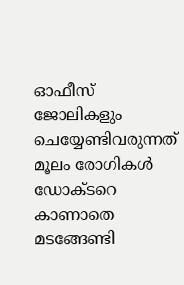ഓഫീസ് ജോലികളും ചെയ്യേണ്ടിവരുന്നത് മൂലം രോഗികള്‍ ഡോക്ടറെ കാണാതെ മടങ്ങേണ്ടി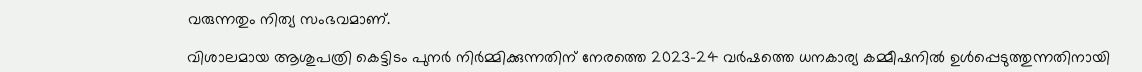വരുന്നതും നിത്യ സംഭവമാണ്.

വിശാലമായ ആശുപത്രി കെട്ടിടം പുനര്‍ നിര്‍മ്മിക്കുന്നതിന് നേരത്തെ 2023-24 വര്‍ഷത്തെ ധനകാര്യ കമ്മീഷനില്‍ ഉള്‍പ്പെടുത്തുന്നതിനായി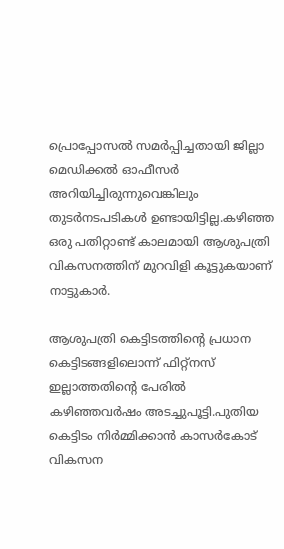പ്രൊപ്പോസല്‍ സമര്‍പ്പിച്ചതായി ജില്ലാ മെഡിക്കല്‍ ഓഫീസര്‍ അറിയിച്ചിരുന്നുവെങ്കിലും തുടര്‍നടപടികള്‍ ഉണ്ടായിട്ടില്ല.കഴിഞ്ഞ ഒരു പതിറ്റാണ്ട് കാലമായി ആശുപത്രി വികസനത്തിന് മുറവിളി കൂട്ടുകയാണ് നാട്ടുകാര്‍.

ആശുപത്രി കെട്ടിടത്തിന്റെ പ്രധാന കെട്ടിടങ്ങളിലൊന്ന് ഫിറ്റ്‌നസ് ഇല്ലാത്തതിന്റെ പേരില്‍ കഴിഞ്ഞവര്‍ഷം അടച്ചുപൂട്ടി.പുതിയ കെട്ടിടം നിര്‍മ്മിക്കാന്‍ കാസര്‍കോട് വികസന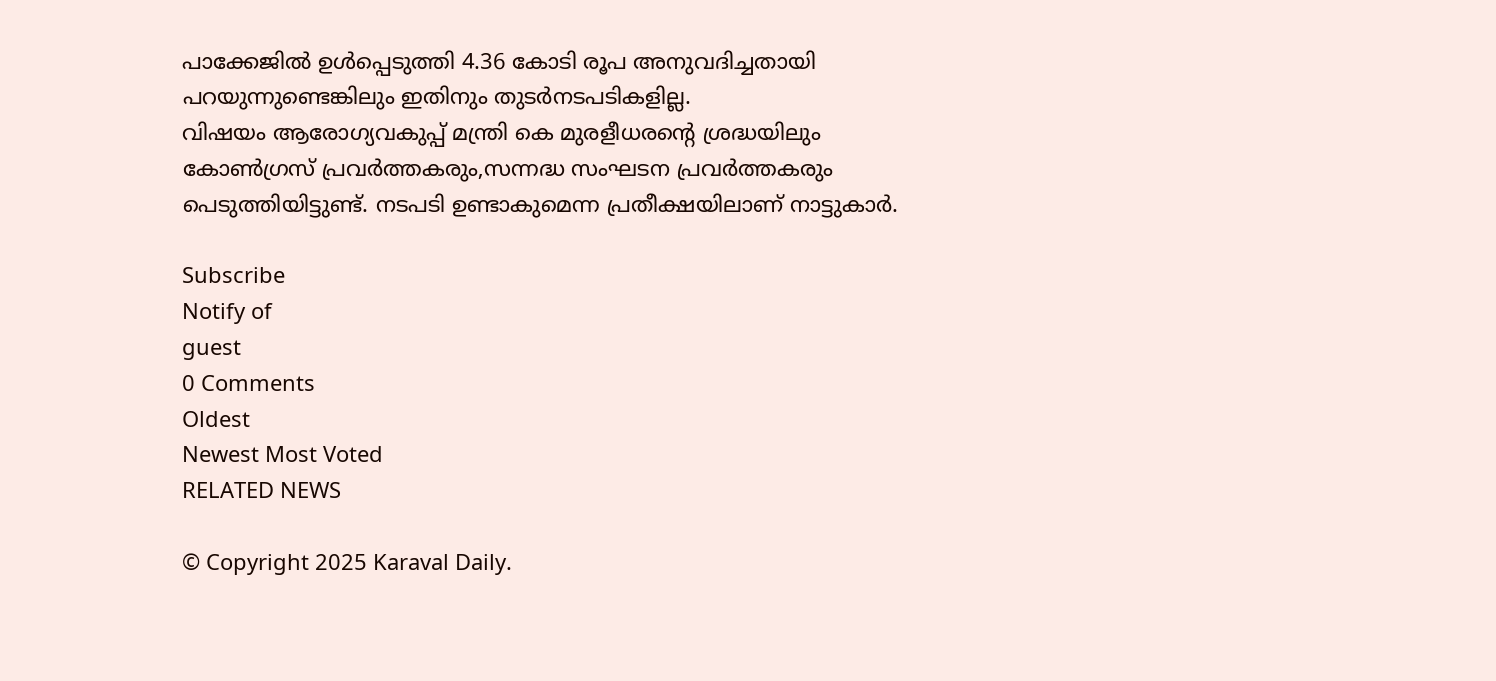പാക്കേജില്‍ ഉള്‍പ്പെടുത്തി 4.36 കോടി രൂപ അനുവദിച്ചതായി പറയുന്നുണ്ടെങ്കിലും ഇതിനും തുടര്‍നടപടികളില്ല.
വിഷയം ആരോഗ്യവകുപ്പ് മന്ത്രി കെ മുരളീധരന്റെ ശ്രദ്ധയിലും കോണ്‍ഗ്രസ് പ്രവര്‍ത്തകരും,സന്നദ്ധ സംഘടന പ്രവര്‍ത്തകരും പെടുത്തിയിട്ടുണ്ട്. നടപടി ഉണ്ടാകുമെന്ന പ്രതീക്ഷയിലാണ് നാട്ടുകാര്‍.

Subscribe
Notify of
guest
0 Comments
Oldest
Newest Most Voted
RELATED NEWS

© Copyright 2025 Karaval Daily.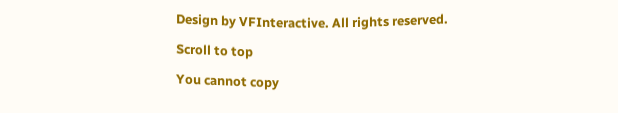Design by VFInteractive. All rights reserved.

Scroll to top

You cannot copy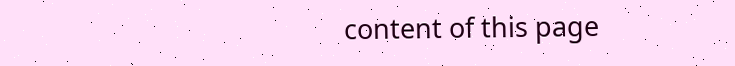content of this page